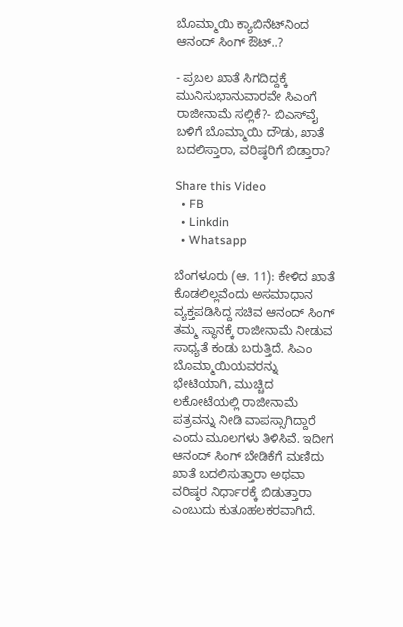ಬೊಮ್ಮಾಯಿ ಕ್ಯಾಬಿನೆಟ್‌ನಿಂದ ಆನಂದ್ ಸಿಂಗ್ ಔಟ್..?

- ಪ್ರಬಲ ಖಾತೆ ಸಿಗದಿದ್ದಕ್ಕೆ ಮುನಿಸುಭಾನುವಾರವೇ ಸಿಎಂಗೆ ರಾಜೀನಾಮೆ ಸಲ್ಲಿಕೆ?- ಬಿಎಸ್‌ವೈ ಬಳಿಗೆ ಬೊಮ್ಮಾಯಿ ದೌಡು, ಖಾತೆ ಬದಲಿಸ್ತಾರಾ, ವರಿಷ್ಠರಿಗೆ ಬಿಡ್ತಾರಾ?

Share this Video
  • FB
  • Linkdin
  • Whatsapp

ಬೆಂಗಳೂರು (ಆ. 11): ಕೇಳಿದ ಖಾತೆ ಕೊಡಲಿಲ್ಲವೆಂದು ಅಸಮಾಧಾನ ವ್ಯಕ್ತಪಡಿಸಿದ್ದ ಸಚಿವ ಆನಂದ್ ಸಿಂಗ್ ತಮ್ಮ ಸ್ಥಾನಕ್ಕೆ ರಾಜೀನಾಮೆ ನೀಡುವ ಸಾಧ್ಯತೆ ಕಂಡು ಬರುತ್ತಿದೆ. ಸಿಎಂ ಬೊಮ್ಮಾಯಿಯವರನ್ನು ಭೇಟಿಯಾಗಿ, ಮುಚ್ಚಿದ ಲಕೋಟೆಯಲ್ಲಿ ರಾಜೀನಾಮೆ ಪತ್ರವನ್ನು ನೀಡಿ ವಾಪಸ್ಸಾಗಿದ್ದಾರೆ ಎಂದು ಮೂಲಗಳು ತಿಳಿಸಿವೆ. ಇದೀಗ ಆನಂದ್ ಸಿಂಗ್ ಬೇಡಿಕೆಗೆ ಮಣಿದು ಖಾತೆ ಬದಲಿಸುತ್ತಾರಾ ಅಥವಾ ವರಿಷ್ಠರ ನಿರ್ಧಾರಕ್ಕೆ ಬಿಡುತ್ತಾರಾ ಎಂಬುದು ಕುತೂಹಲಕರವಾಗಿದೆ.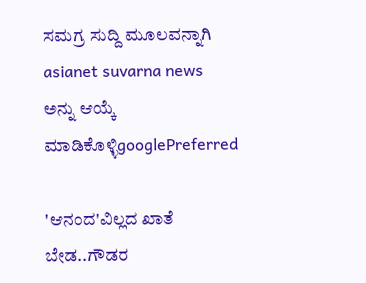ಸಮಗ್ರ ಸುದ್ದಿ ಮೂಲವನ್ನಾಗಿ asianet suvarna news ಅನ್ನು ಆಯ್ಕೆ ಮಾಡಿಕೊಳ್ಳಿgooglePreferred

'ಆನಂದ'ವಿಲ್ಲದ ಖಾತೆ ಬೇಡ..ಗೌಡರ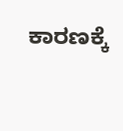ಕಾರಣಕ್ಕೆ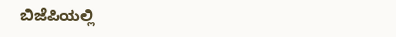ಬಿಜೆಪಿಯಲ್ಲಿ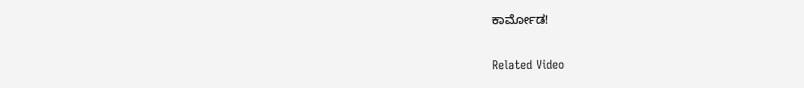ಕಾರ್ಮೋಡ!

Related Video